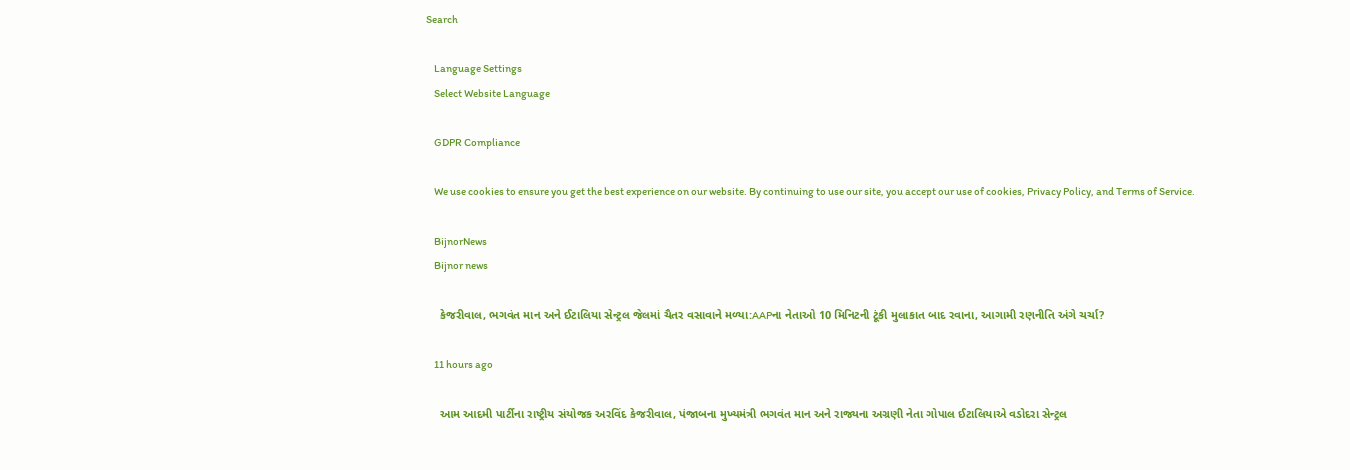Search

    Language Settings
    Select Website Language

    GDPR Compliance

    We use cookies to ensure you get the best experience on our website. By continuing to use our site, you accept our use of cookies, Privacy Policy, and Terms of Service.

    BijnorNews
    Bijnor news

    કેજરીવાલ, ભગવંત માન અને ઈટાલિયા સેન્ટ્રલ જેલમાં ચૈતર વસાવાને મળ્યા:AAPના નેતાઓ 10 મિનિટની ટૂંકી મુલાકાત બાદ રવાના, આગામી રણનીતિ અંગે ચર્ચા?

    11 hours ago

    આમ આદમી પાર્ટીના રાષ્ટ્રીય સંયોજક અરવિંદ કેજરીવાલ, પંજાબના મુખ્યમંત્રી ભગવંત માન અને રાજ્યના અગ્રણી નેતા ગોપાલ ઈટાલિયાએ વડોદરા સેન્ટ્રલ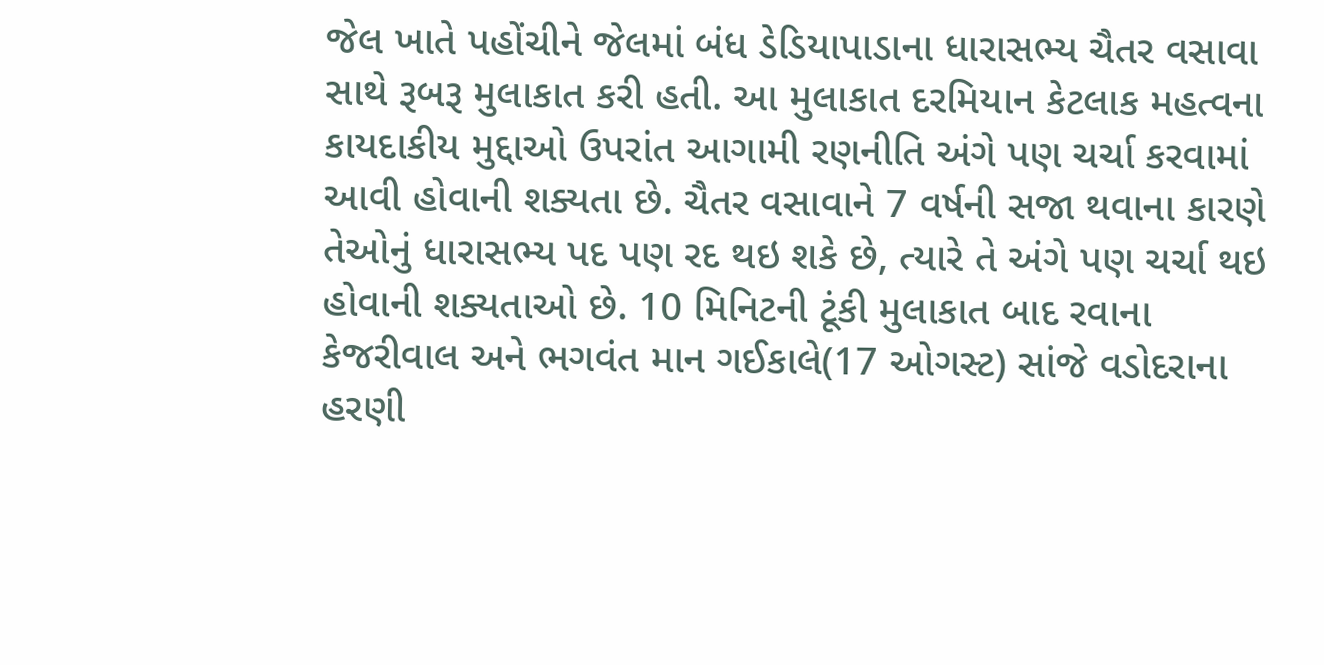જેલ ખાતે પહોંચીને જેલમાં બંધ ડેડિયાપાડાના ધારાસભ્ય ચૈતર વસાવા સાથે રૂબરૂ મુલાકાત કરી હતી. આ મુલાકાત દરમિયાન કેટલાક મહત્વના કાયદાકીય મુદ્દાઓ ઉપરાંત આગામી રણનીતિ અંગે પણ ચર્ચા કરવામાં આવી હોવાની શક્યતા છે. ચૈતર વસાવાને 7 વર્ષની સજા થવાના કારણે તેઓનું ધારાસભ્ય પદ પણ રદ થઇ શકે છે, ત્યારે તે અંગે પણ ચર્ચા થઇ હોવાની શક્યતાઓ છે. 10 મિનિટની ટૂંકી મુલાકાત બાદ રવાના કેજરીવાલ અને ભગવંત માન ગઈકાલે(17 ઓગસ્ટ) સાંજે વડોદરાના હરણી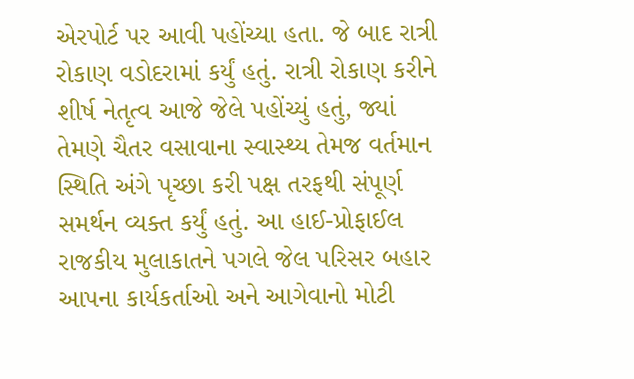એરપોર્ટ પર આવી પહોંચ્યા હતા. જે બાદ રાત્રી રોકાણ વડોદરામાં કર્યું હતું. રાત્રી રોકાણ કરીને શીર્ષ નેતૃત્વ આજે જેલે પહોંચ્યું હતું, જ્યાં તેમણે ચૈતર વસાવાના સ્વાસ્થ્ય તેમજ વર્તમાન સ્થિતિ અંગે પૃચ્છા કરી પક્ષ તરફથી સંપૂર્ણ સમર્થન વ્યક્ત કર્યું હતું. આ હાઈ-પ્રોફાઈલ રાજકીય મુલાકાતને પગલે જેલ પરિસર બહાર આપના કાર્યકર્તાઓ અને આગેવાનો મોટી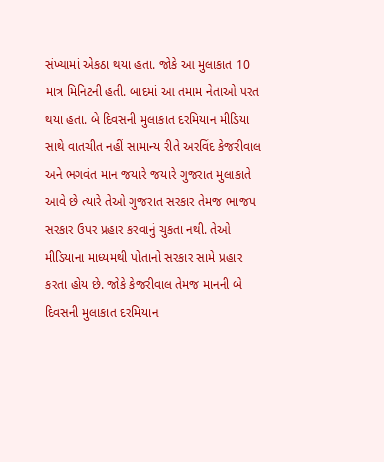સંખ્યામાં એકઠા થયા હતા. જોકે આ મુલાકાત 10 માત્ર મિનિટની હતી. બાદમાં આ તમામ નેતાઓ પરત થયા હતા. બે દિવસની મુલાકાત દરમિયાન મીડિયા સાથે વાતચીત નહીં સામાન્ય રીતે અરવિંદ કેજરીવાલ અને ભગવંત માન જયારે જયારે ગુજરાત મુલાકાતે આવે છે ત્યારે તેઓ ગુજરાત સરકાર તેમજ ભાજપ સરકાર ઉપર પ્રહાર કરવાનું ચુકતા નથી. તેઓ મીડિયાના માધ્યમથી પોતાનો સરકાર સામે પ્રહાર કરતા હોય છે. જોકે કેજરીવાલ તેમજ માનની બે દિવસની મુલાકાત દરમિયાન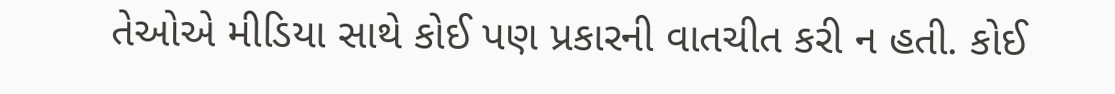તેઓએ મીડિયા સાથે કોઈ પણ પ્રકારની વાતચીત કરી ન હતી. કોઈ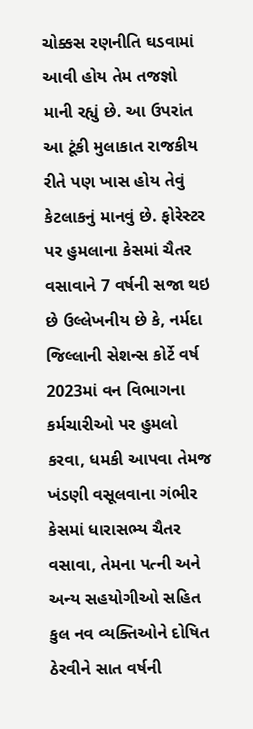ચોક્કસ રણનીતિ ઘડવામાં આવી હોય તેમ તજજ્ઞો માની રહ્યું છે. આ ઉપરાંત આ ટૂંકી મુલાકાત રાજકીય રીતે પણ ખાસ હોય તેવું કેટલાકનું માનવું છે. ફોરેસ્ટર પર હુમલાના કેસમાં ચૈતર વસાવાને 7 વર્ષની સજા થઇ છે ઉલ્લેખનીય છે કે, નર્મદા જિલ્લાની સેશન્સ કોર્ટે વર્ષ 2023માં વન વિભાગના કર્મચારીઓ પર હુમલો કરવા, ધમકી આપવા તેમજ ખંડણી વસૂલવાના ગંભીર કેસમાં ધારાસભ્ય ચૈતર વસાવા, તેમના પત્ની અને અન્ય સહયોગીઓ સહિત કુલ નવ વ્યક્તિઓને દોષિત ઠેરવીને સાત વર્ષની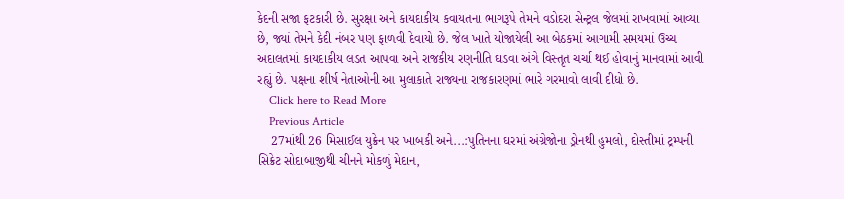કેદની સજા ફટકારી છે. સુરક્ષા અને કાયદાકીય કવાયતના ભાગરૂપે તેમને વડોદરા સેન્ટ્રલ જેલમાં રાખવામાં આવ્યા છે, જ્યાં તેમને કેદી નંબર પણ ફાળવી દેવાયો છે. જેલ ખાતે યોજાયેલી આ બેઠકમાં આગામી સમયમાં ઉચ્ચ અદાલતમાં કાયદાકીય લડત આપવા અને રાજકીય રણનીતિ ઘડવા અંગે વિસ્તૃત ચર્ચા થઈ હોવાનું માનવામાં આવી રહ્યું છે. પક્ષના શીર્ષ નેતાઓની આ મુલાકાતે રાજ્યના રાજકારણમાં ભારે ગરમાવો લાવી દીધો છે.
    Click here to Read More
    Previous Article
    27માંથી 26 મિસાઈલ યુક્રેન પર ખાબકી અને...:પુતિનના ઘરમાં અંગ્રેજોના ડ્રોનથી હુમલો, દોસ્તીમાં ટ્રમ્પની સિક્રેટ સોદાબાજીથી ચીનને મોકળું મેદાન,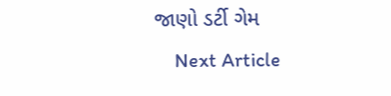જાણો ડર્ટી ગેમ
    Next Article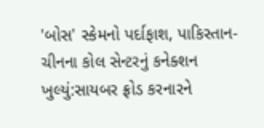'બોસ' સ્કેમનો પર્દાફાશ, પાકિસ્તાન-ચીનના કોલ સેન્ટરનું કનેક્શન ખુલ્યું:સાયબર ફ્રોડ કરનારને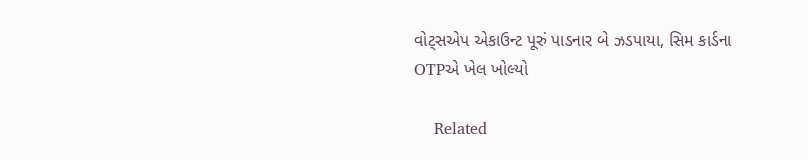વોટ્સએપ એકાઉન્ટ પૂરું પાડનાર બે ઝડપાયા, સિમ કાર્ડના OTPએ ખેલ ખોલ્યો

    Related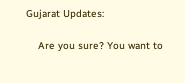Gujarat Updates:

    Are you sure? You want to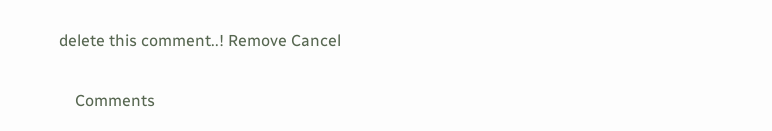delete this comment..! Remove Cancel

    Comments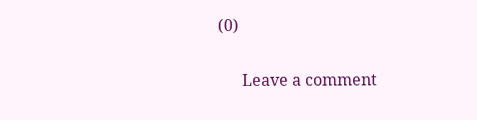(0)

      Leave a comment